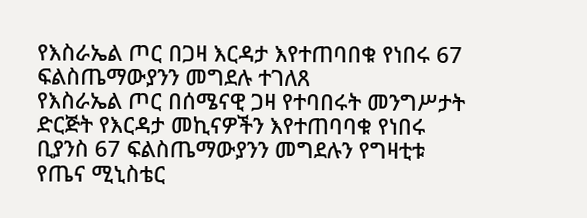የእስራኤል ጦር በጋዛ እርዳታ እየተጠባበቁ የነበሩ 67 ፍልስጤማውያንን መግደሉ ተገለጸ
የእስራኤል ጦር በሰሜናዊ ጋዛ የተባበሩት መንግሥታት ድርጅት የእርዳታ መኪናዎችን እየተጠባባቁ የነበሩ ቢያንስ 67 ፍልስጤማውያንን መግደሉን የግዛቲቱ የጤና ሚኒስቴር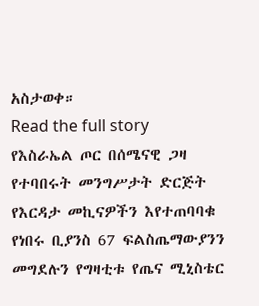አስታወቀ።
Read the full story
የእስራኤል ጦር በሰሜናዊ ጋዛ የተባበሩት መንግሥታት ድርጅት የእርዳታ መኪናዎችን እየተጠባባቁ የነበሩ ቢያንስ 67 ፍልስጤማውያንን መግደሉን የግዛቲቱ የጤና ሚኒስቴር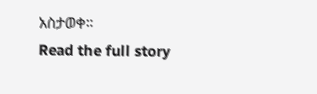አስታወቀ።
Read the full story